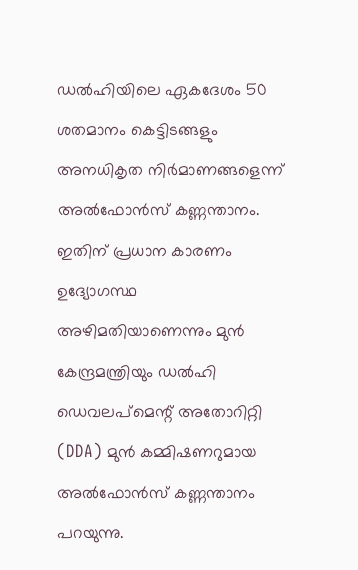ഡൽഹിയിലെ ഏകദേശം 50 ശതമാനം കെട്ടിടങ്ങളും അനധികൃത നിർമാണങ്ങളെന്ന് അൽഫോൻസ് കണ്ണന്താനം. ഇതിന് പ്രധാന കാരണം ഉദ്യോഗസ്ഥ അഴിമതിയാണെന്നും മുൻ കേന്ദ്രമന്ത്രിയും ഡൽഹി ഡെവലപ്മെന്റ് അതോറിറ്റി (DDA) മുൻ കമ്മിഷണറുമായ അൽഫോൻസ് കണ്ണന്താനം പറയുന്നു.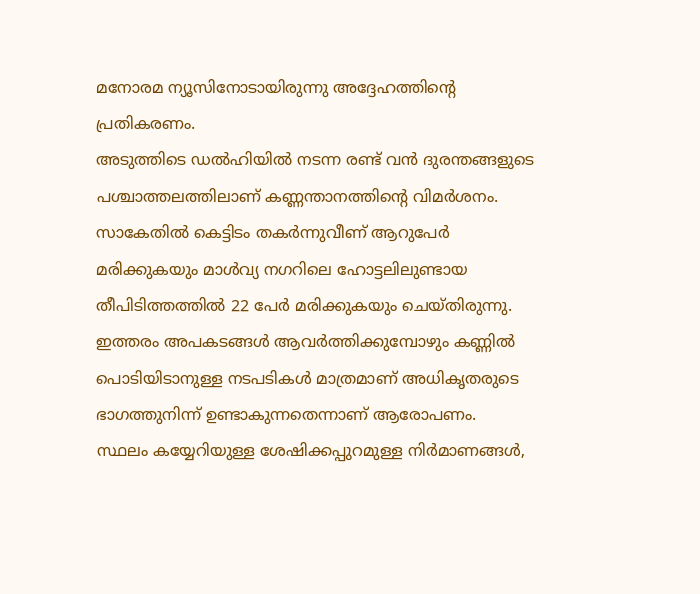മനോരമ ന്യൂസിനോടായിരുന്നു അദ്ദേഹത്തിന്റെ പ്രതികരണം.
അടുത്തിടെ ഡൽഹിയിൽ നടന്ന രണ്ട് വൻ ദുരന്തങ്ങളുടെ പശ്ചാത്തലത്തിലാണ് കണ്ണന്താനത്തിന്റെ വിമർശനം. സാകേതിൽ കെട്ടിടം തകർന്നുവീണ് ആറുപേർ മരിക്കുകയും മാൾവ്യ നഗറിലെ ഹോട്ടലിലുണ്ടായ തീപിടിത്തത്തിൽ 22 പേർ മരിക്കുകയും ചെയ്തിരുന്നു. ഇത്തരം അപകടങ്ങൾ ആവർത്തിക്കുമ്പോഴും കണ്ണിൽ പൊടിയിടാനുള്ള നടപടികൾ മാത്രമാണ് അധികൃതരുടെ ഭാഗത്തുനിന്ന് ഉണ്ടാകുന്നതെന്നാണ് ആരോപണം.
സ്ഥലം കയ്യേറിയുള്ള ശേഷിക്കപ്പുറമുള്ള നിർമാണങ്ങൾ,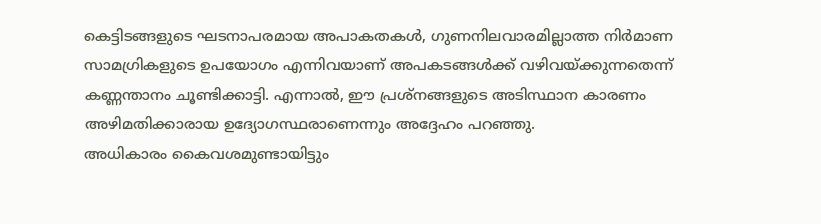കെട്ടിടങ്ങളുടെ ഘടനാപരമായ അപാകതകൾ, ഗുണനിലവാരമില്ലാത്ത നിർമാണ സാമഗ്രികളുടെ ഉപയോഗം എന്നിവയാണ് അപകടങ്ങൾക്ക് വഴിവയ്ക്കുന്നതെന്ന് കണ്ണന്താനം ചൂണ്ടിക്കാട്ടി. എന്നാൽ, ഈ പ്രശ്നങ്ങളുടെ അടിസ്ഥാന കാരണം അഴിമതിക്കാരായ ഉദ്യോഗസ്ഥരാണെന്നും അദ്ദേഹം പറഞ്ഞു.
അധികാരം കൈവശമുണ്ടായിട്ടും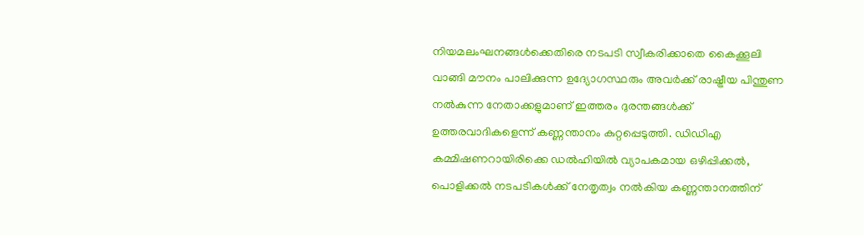നിയമലംഘനങ്ങൾക്കെതിരെ നടപടി സ്വീകരിക്കാതെ കൈക്കൂലി വാങ്ങി മൗനം പാലിക്കുന്ന ഉദ്യോഗസ്ഥരും അവർക്ക് രാഷ്ട്രീയ പിന്തുണ നൽകുന്ന നേതാക്കളുമാണ് ഇത്തരം ദുരന്തങ്ങൾക്ക് ഉത്തരവാദികളെന്ന് കണ്ണന്താനം കുറ്റപ്പെടുത്തി. ഡിഡിഎ കമ്മിഷണറായിരിക്കെ ഡൽഹിയിൽ വ്യാപകമായ ഒഴിപ്പിക്കൽ, പൊളിക്കൽ നടപടികൾക്ക് നേതൃത്വം നൽകിയ കണ്ണന്താനത്തിന്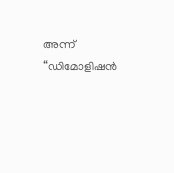അന്ന് “ഡിമോളിഷൻ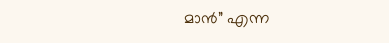മാൻ” എന്ന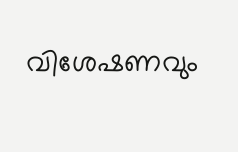വിശേഷണവും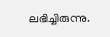ലഭിച്ചിരുന്നു.